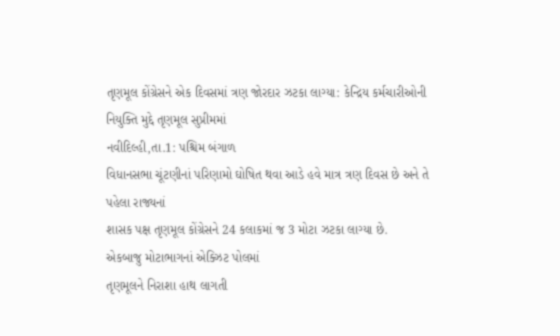તૃણમૂલ કોંગ્રેસને એક દિવસમાં ત્રણ જોરદાર ઝટકા લાગ્યા: કેન્દ્રિય કર્મચારીઓની નિયુક્તિ મુદ્દે તૃણમૂલ સુપ્રીમમાં
નવીદિલ્હી,તા.1: પશ્ચિમ બંગાળ
વિધાનસભા ચૂંટણીનાં પરિણામો ઘોષિત થવા આડે હવે માત્ર ત્રણ દિવસ છે અને તે પહેલા રાજ્યનાં
શાસક પક્ષ તૃણમૂલ કોંગ્રેસને 24 કલાકમાં જ 3 મોટા ઝટકા લાગ્યા છે.
એકબાજુ મોટાભાગનાં એક્ઝિટ પોલમાં
તૃણમૂલને નિરાશા હાથ લાગતી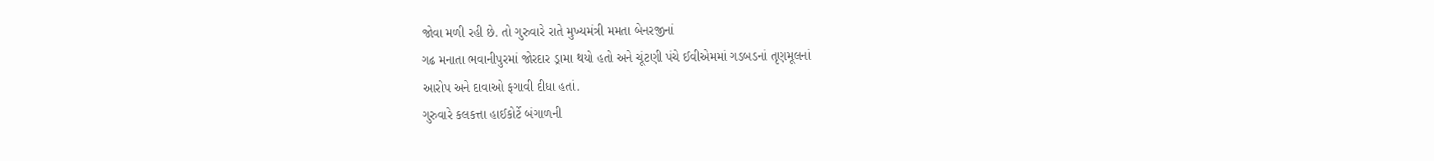જોવા મળી રહી છે. તો ગુરુવારે રાતે મુખ્યમંત્રી મમતા બેનરજીનાં
ગઢ મનાતા ભવાનીપુરમાં જોરદાર ડ્રામા થયો હતો અને ચૂંટણી પંચે ઈવીએમમાં ગડબડનાં તૃણમૂલનાં
આરોપ અને દાવાઓ ફગાવી દીધા હતાં.
ગુરુવારે કલકત્તા હાઈકોર્ટે બંગાળની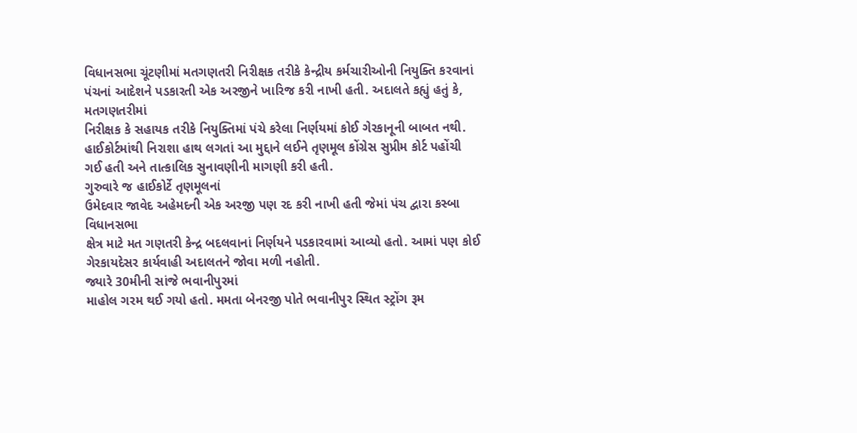વિધાનસભા ચૂંટણીમાં મતગણતરી નિરીક્ષક તરીકે કેન્દ્રીય કર્મચારીઓની નિયુક્તિ કરવાનાં
પંચનાં આદેશને પડકારતી એક અરજીને ખારિજ કરી નાખી હતી. અદાલતે કહ્યું હતું કે, મતગણતરીમાં
નિરીક્ષક કે સહાયક તરીકે નિયુક્તિમાં પંચે કરેલા નિર્ણયમાં કોઈ ગેરકાનૂની બાબત નથી.
હાઈકોર્ટમાંથી નિરાશા હાથ લગતાં આ મુદ્દાને લઈને તૃણમૂલ કોંગ્રેસ સુપ્રીમ કોર્ટ પહોંચી
ગઈ હતી અને તાત્કાલિક સુનાવણીની માગણી કરી હતી.
ગુરુવારે જ હાઈકોર્ટે તૃણમૂલનાં
ઉમેદવાર જાવેદ અહેમદની એક અરજી પણ રદ કરી નાખી હતી જેમાં પંચ દ્વારા કસ્બા વિધાનસભા
ક્ષેત્ર માટે મત ગણતરી કેન્દ્ર બદલવાનાં નિર્ણયને પડકારવામાં આવ્યો હતો. આમાં પણ કોઈ
ગેરકાયદેસર કાર્યવાહી અદાલતને જોવા મળી નહોતી.
જ્યારે 30મીની સાંજે ભવાનીપુરમાં
માહોલ ગરમ થઈ ગયો હતો. મમતા બેનરજી પોતે ભવાનીપુર સ્થિત સ્ટ્રોંગ રૂમ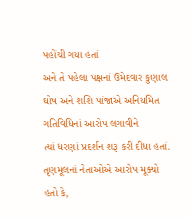પહોંચી ગયા હતાં
અને તે પહેલા પક્ષનાં ઉમેદવાર કુણાલ ઘોષ અને શશિ પાંજાએ અનિયમિત ગતિવિધિનાં આરોપ લગાવીને
ત્યાં ધરણાં પ્રદર્શન શરૂ કરી દીધા હતાં. તૃણમૂલનાં નેતાઓએ આરોપ મૂક્યો હતો કે,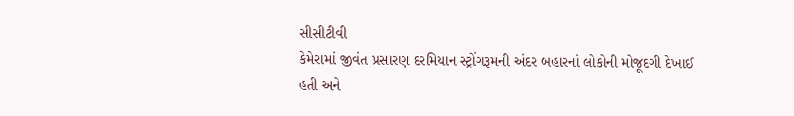સીસીટીવી
કેમેરામાં જીવંત પ્રસારણ દરમિયાન સ્ટ્રોંગરૂમની અંદર બહારનાં લોકોની મોજૂદગી દેખાઈ
હતી અને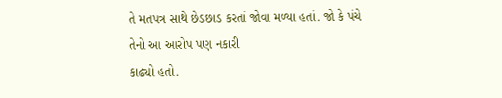તે મતપત્ર સાથે છેડછાડ કરતાં જોવા મળ્યા હતાં. જો કે પંચે તેનો આ આરોપ પણ નકારી
કાઢ્યો હતો.